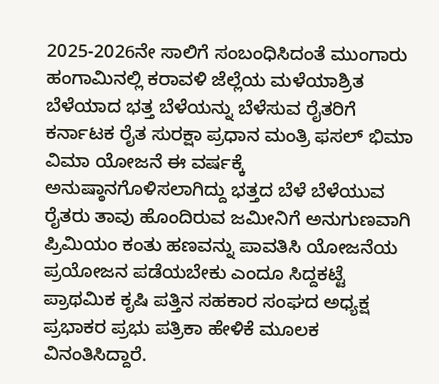2025-2026ನೇ ಸಾಲಿಗೆ ಸಂಬಂಧಿಸಿದಂತೆ ಮುಂಗಾರು ಹಂಗಾಮಿನಲ್ಲಿ ಕರಾವಳಿ ಜೆಲ್ಲೆಯ ಮಳೆಯಾಶ್ರಿತ ಬೆಳೆಯಾದ ಭತ್ತ ಬೆಳೆಯನ್ನು ಬೆಳೆಸುವ ರೈತರಿಗೆ ಕರ್ನಾಟಕ ರೈತ ಸುರಕ್ಷಾ ಪ್ರಧಾನ ಮಂತ್ರಿ ಫಸಲ್ ಭಿಮಾ ವಿಮಾ ಯೋಜನೆ ಈ ವರ್ಷಕ್ಕೆ ಅನುಷ್ಠಾನಗೊಳಿಸಲಾಗಿದ್ದು ಭತ್ತದ ಬೆಳೆ ಬೆಳೆಯುವ ರೈತರು ತಾವು ಹೊಂದಿರುವ ಜಮೀನಿಗೆ ಅನುಗುಣವಾಗಿ ಪ್ರಿಮಿಯಂ ಕಂತು ಹಣವನ್ನು ಪಾವತಿಸಿ ಯೋಜನೆಯ ಪ್ರಯೋಜನ ಪಡೆಯಬೇಕು ಎಂದೂ ಸಿದ್ದಕಟ್ಟೆ ಪ್ರಾಥಮಿಕ ಕೃಷಿ ಪತ್ತಿನ ಸಹಕಾರ ಸಂಘದ ಅಧ್ಯಕ್ಷ ಪ್ರಭಾಕರ ಪ್ರಭು ಪತ್ರಿಕಾ ಹೇಳಿಕೆ ಮೂಲಕ ವಿನಂತಿಸಿದ್ದಾರೆ.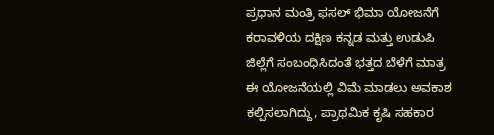ಪ್ರಧಾನ ಮಂತ್ರಿ ಫಸಲ್ ಭಿಮಾ ಯೋಜನೆಗೆ ಕರಾವಳಿಯ ದಕ್ಷಿಣ ಕನ್ನಡ ಮತ್ತು ಉಡುಪಿ ಜಿಲ್ಲೆಗೆ ಸಂಬಂಧಿಸಿದಂತೆ ಭತ್ತದ ಬೆಳೆಗೆ ಮಾತ್ರ ಈ ಯೋಜನೆಯಲ್ಲಿ ವಿಮೆ ಮಾಡಲು ಅವಕಾಶ ಕಲ್ಪಿಸಲಾಗಿದ್ದು, ಪ್ರಾಥಮಿಕ ಕೃಷಿ ಸಹಕಾರ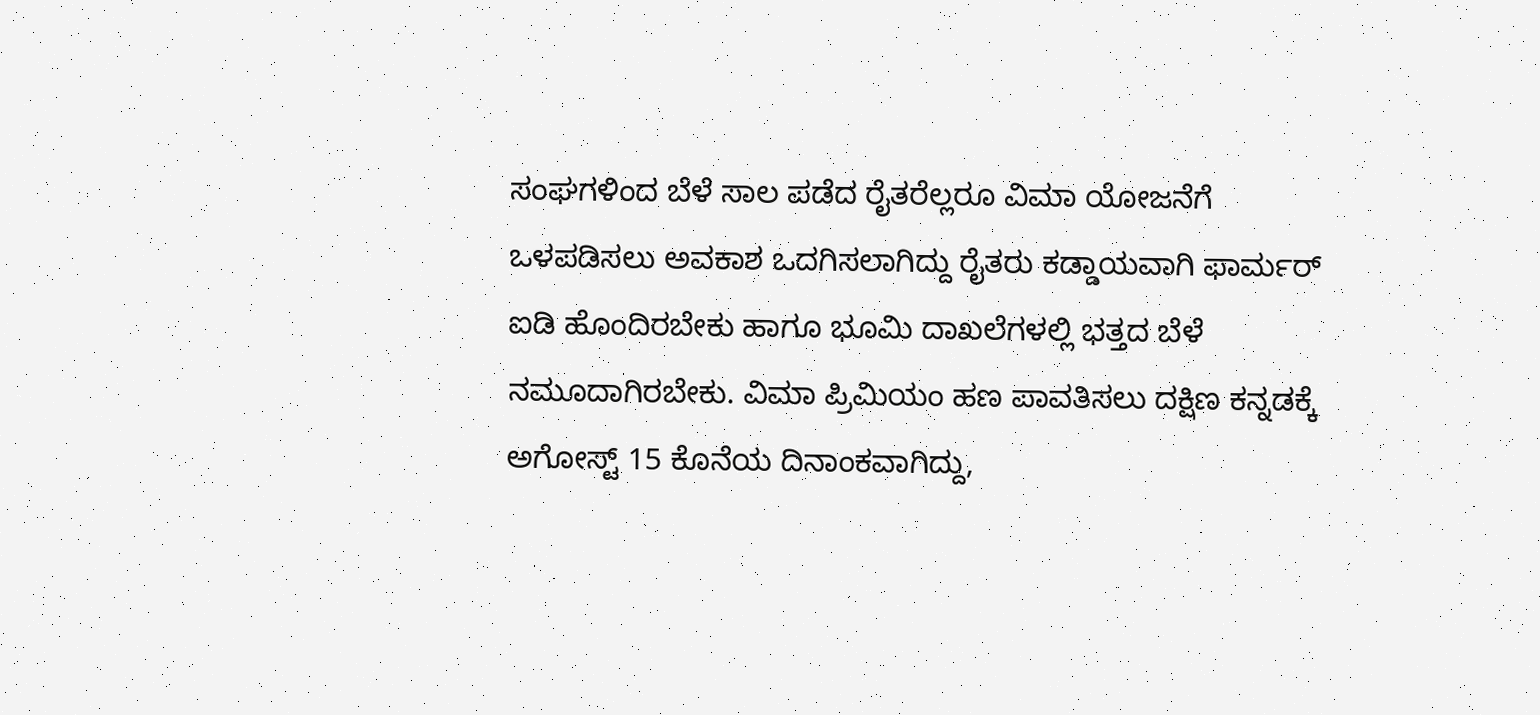ಸಂಘಗಳಿಂದ ಬೆಳೆ ಸಾಲ ಪಡೆದ ರೈತರೆಲ್ಲರೂ ವಿಮಾ ಯೋಜನೆಗೆ ಒಳಪಡಿಸಲು ಅವಕಾಶ ಒದಗಿಸಲಾಗಿದ್ದು ರೈತರು ಕಡ್ಡಾಯವಾಗಿ ಫಾರ್ಮರ್ ಐಡಿ ಹೊಂದಿರಬೇಕು ಹಾಗೂ ಭೂಮಿ ದಾಖಲೆಗಳಲ್ಲಿ ಭತ್ತದ ಬೆಳೆ ನಮೂದಾಗಿರಬೇಕು. ವಿಮಾ ಪ್ರಿಮಿಯಂ ಹಣ ಪಾವತಿಸಲು ದಕ್ಷಿಣ ಕನ್ನಡಕ್ಕೆ ಅಗೋಸ್ಟ್ 15 ಕೊನೆಯ ದಿನಾಂಕವಾಗಿದ್ದು,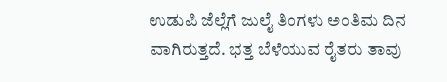ಉಡುಪಿ ಜೆಲ್ಲೆಗೆ ಜುಲೈ ತಿಂಗಳು ಅಂತಿಮ ದಿನ ವಾಗಿರುತ್ತದೆ. ಭತ್ತ ಬೆಳೆಯುವ ರೈತರು ತಾವು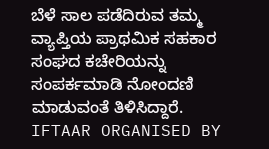ಬೆಳೆ ಸಾಲ ಪಡೆದಿರುವ ತಮ್ಮ ವ್ಯಾಪ್ತಿಯ ಪ್ರಾಥಮಿಕ ಸಹಕಾರ ಸಂಘದ ಕಚೇರಿಯನ್ನು ಸಂಪರ್ಕಮಾಡಿ ನೋಂದಣಿ ಮಾಡುವಂತೆ ತಿಳಿಸಿದ್ದಾರೆ.
IFTAAR ORGANISED BY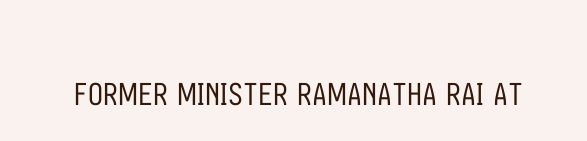FORMER MINISTER RAMANATHA RAI AT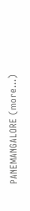PANEMANGALORE (more…)